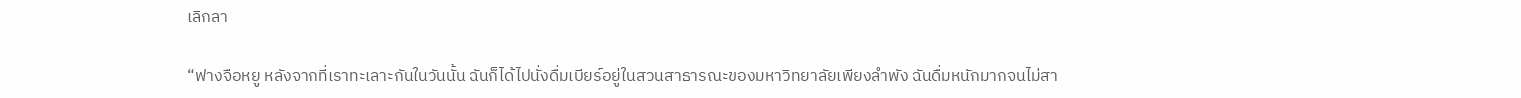เลิกลา

“ฟางจือหยู หลังจากที่เราทะเลาะกันในวันนั้น ฉันก็ได้ไปนั่งดื่มเบียร์อยู่ในสวนสาธารณะของมหาวิทยาลัยเพียงลำพัง ฉันดื่มหนักมากจนไม่สา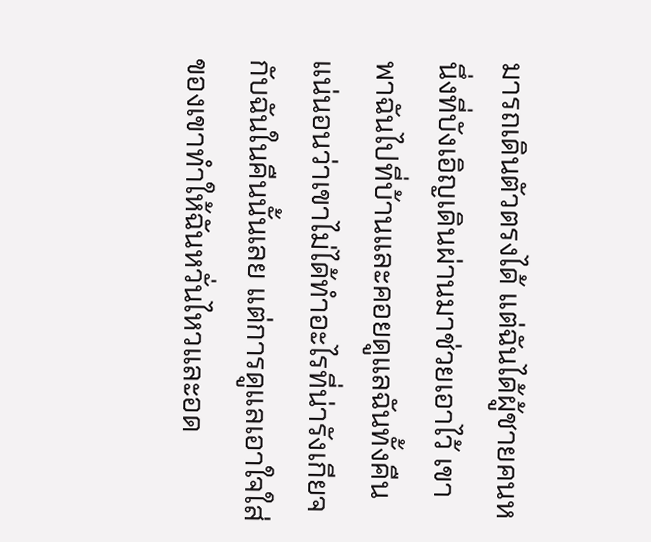มารถเดินตัวตรงได้ แต่ฉันได้ผู้ชายคนหนึ่งที่บังเอิญเดินผ่านมาช่วยเอาไว้ เขาพาฉันไปที่บ้านและคอยดูแลฉันทั้งคืน แน่นอนว่าเขาไม่ได้ทำอะไรที่น่ารังเกียจกับฉันในคืนนั้นเลย แต่การดูแลเอาใจใส่ของเขาทำให้ฉันหวั่นไหวและอด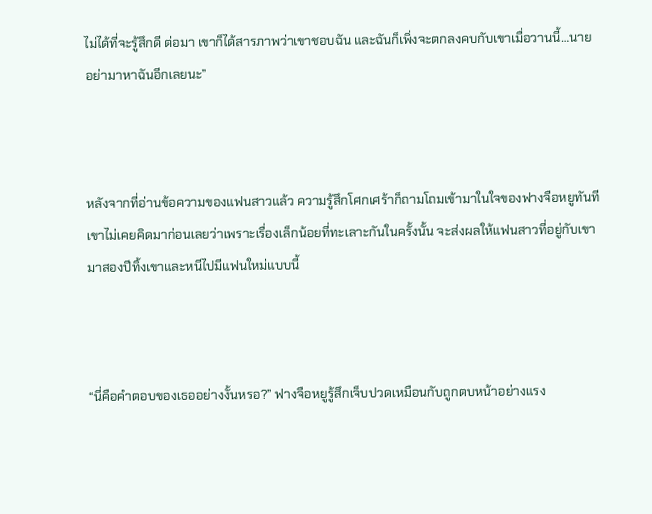ไม่ได้ที่จะรู้สึกดี ต่อมา เขาก็ได้สารภาพว่าเขาชอบฉัน และฉันก็เพิ่งจะตกลงคบกับเขาเมื่อวานนี้…นายอย่ามาหาฉันอีกเลยนะ”



หลังจากที่อ่านข้อความของแฟนสาวแล้ว ความรู้สึกโศกเศร้าก็ถามโถมเข้ามาในใจของฟางจือหยูทันที เขาไม่เคยคิดมาก่อนเลยว่าเพราะเรื่องเล็กน้อยที่ทะเลาะกันในครั้งนั้น จะส่งผลให้แฟนสาวที่อยู่กับเขามาสองปีทิ้งเขาและหนีไปมีแฟนใหม่แบบนี้



“นี่คือคำตอบของเธออย่างงั้นหรอ?” ฟางจือหยูรู้สึกเจ็บปวดเหมือนกับถูกตบหน้าอย่างแรง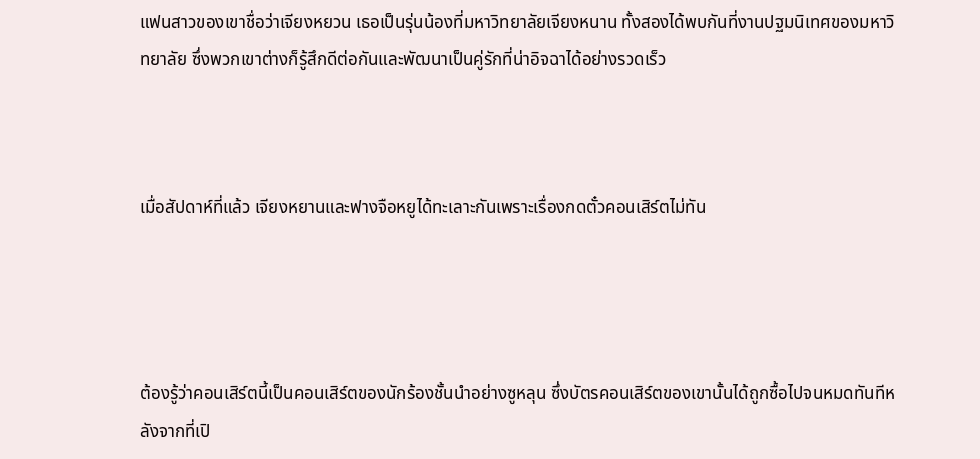แฟนสาวของเขาชื่อว่าเจียงหยวน เธอเป็นรุ่นน้องที่มหาวิทยาลัยเจียงหนาน ทั้งสองได้พบกันที่งานปฐมนิเทศของมหาวิทยาลัย ซึ่งพวกเขาต่างก็รู้สึกดีต่อกันและพัฒนาเป็นคู่รักที่น่าอิจฉาได้อย่างรวดเร็ว



เมื่อสัปดาห์ที่แล้ว เจียงหยานและฟางจือหยูได้ทะเลาะกันเพราะเรื่องกดตั๋วคอนเสิร์ตไม่ทัน




ต้องรู้ว่าคอนเสิร์ตนี้เป็นคอนเสิร์ตของนักร้องชั้นนำอย่างซูหลุน ซึ่งบัตรคอนเสิร์ตของเขานั้นได้ถูกซื้อไปจนหมดทันทีหลังจากที่เปิ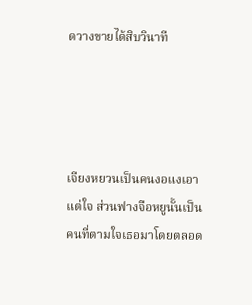ดวางขายได้สิบวินาที




เจียงหยวนเป็นคนงอแงเอาแต่ใจ ส่วนฟางจือหยูนั้นเป็นคนที่ตามใจเธอมาโดยตลอด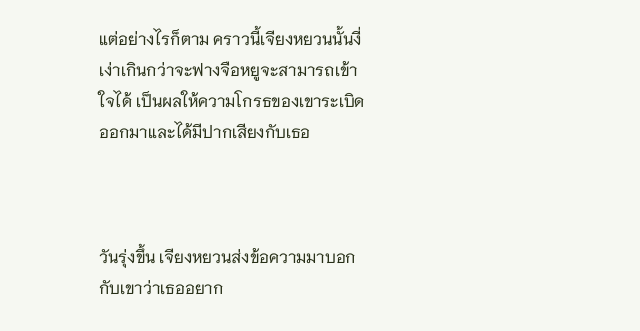แต่อย่างไรก็ตาม คราวนี้เจียงหยวนนั้นงี่เง่าเกินกว่าจะฟางจือหยูจะสามารถเข้าใจได้ เป็นผลให้ความโกรธของเขาระเบิดออกมาและได้มีปากเสียงกับเธอ



วันรุ่งขึ้น เจียงหยวนส่งข้อความมาบอกกับเขาว่าเธออยาก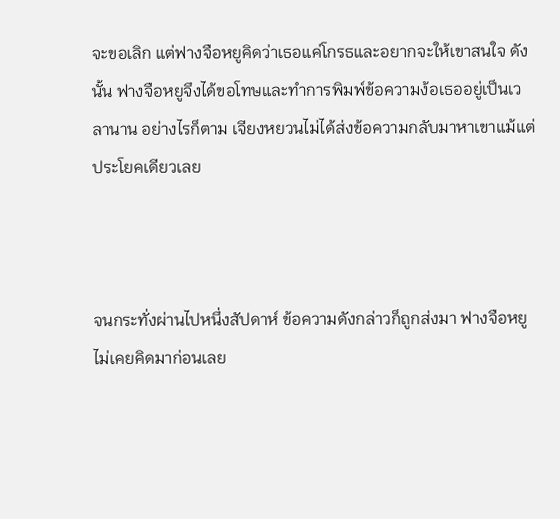จะขอเลิก แต่ฟางจือหยูคิดว่าเธอแค่โกรธและอยากจะให้เขาสนใจ ดังนั้น ฟางจือหยูจึงได้ขอโทษและทำการพิมพ์ข้อความง้อเธออยู่เป็นเวลานาน อย่างไรก็ตาม เจียงหยวนไม่ได้ส่งข้อความกลับมาหาเขาแม้แต่ประโยคเดียวเลย



จนกระทั่งผ่านไปหนึ่งสัปดาห์ ข้อความดังกล่าวก็ถูกส่งมา ฟางจือหยูไม่เคยคิดมาก่อนเลย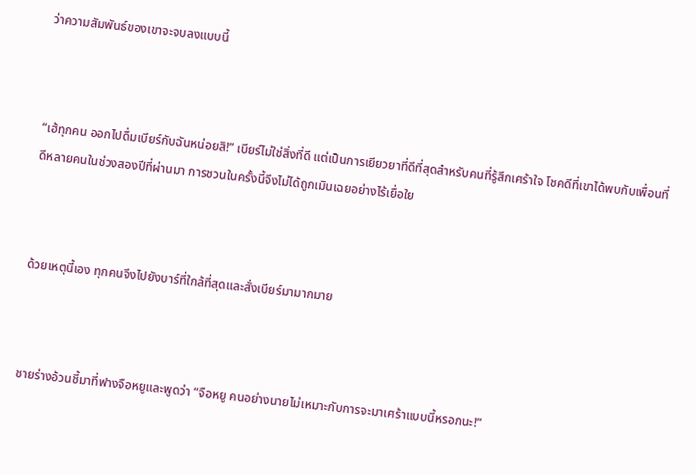ว่าความสัมพันธ์ของเขาจะจบลงแบบนี้



“เฮ้ทุกคน ออกไปดื่มเบียร์กับฉันหน่อยสิ!” เบียร์ไม่ใช่สิ่งที่ดี แต่เป็นการเยียวยาที่ดีที่สุดสำหรับคนที่รู้สึกเศร้าใจ โชคดีที่เขาได้พบกับเพื่อนที่ดีหลายคนในช่วงสองปีที่ผ่านมา การชวนในครั้งนี้จึงไม่ได้ถูกเมินเฉยอย่างไร้เยื่อใย



ด้วยเหตุนี้เอง ทุกคนจึงไปยังบาร์ที่ใกล้ที่สุดและสั่งเบียร์มามากมาย



ชายร่างอ้วนชี้มาที่ฟางจือหยูและพูดว่า “จือหยู คนอย่างนายไม่เหมาะกับการจะมาเศร้าแบบนี้หรอกนะ!”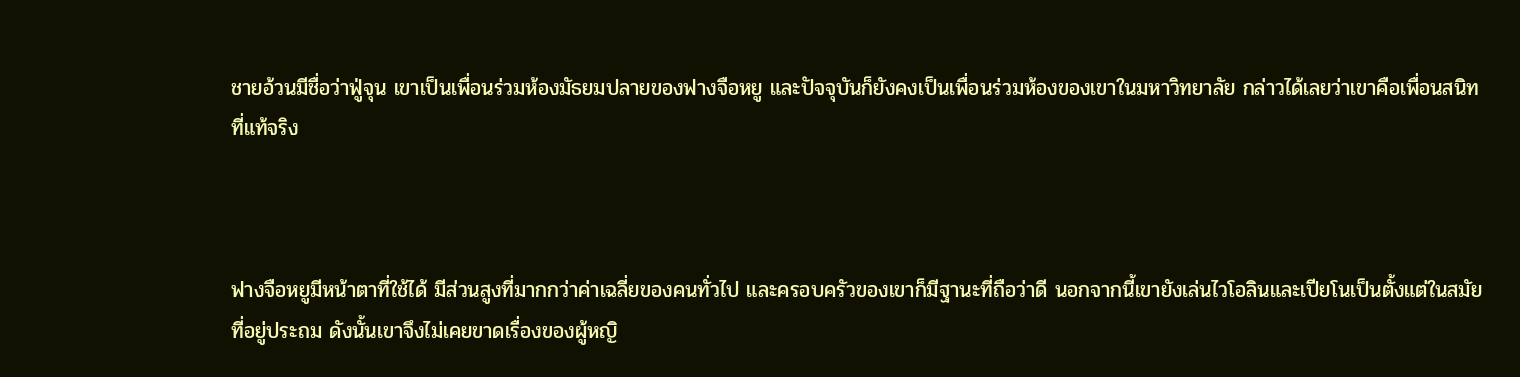ชายอ้วนมีชื่อว่าฟู่จุน เขาเป็นเพื่อนร่วมห้องมัธยมปลายของฟางจือหยู และปัจจุบันก็ยังคงเป็นเพื่อนร่วมห้องของเขาในมหาวิทยาลัย กล่าวได้เลยว่าเขาคือเพื่อนสนิทที่แท้จริง



ฟางจือหยูมีหน้าตาที่ใช้ได้ มีส่วนสูงที่มากกว่าค่าเฉลี่ยของคนทั่วไป และครอบครัวของเขาก็มีฐานะที่ถือว่าดี นอกจากนี้เขายังเล่นไวโอลินและเปียโนเป็นตั้งแต่ในสมัยที่อยู่ประถม ดังนั้นเขาจึงไม่เคยขาดเรื่องของผู้หญิ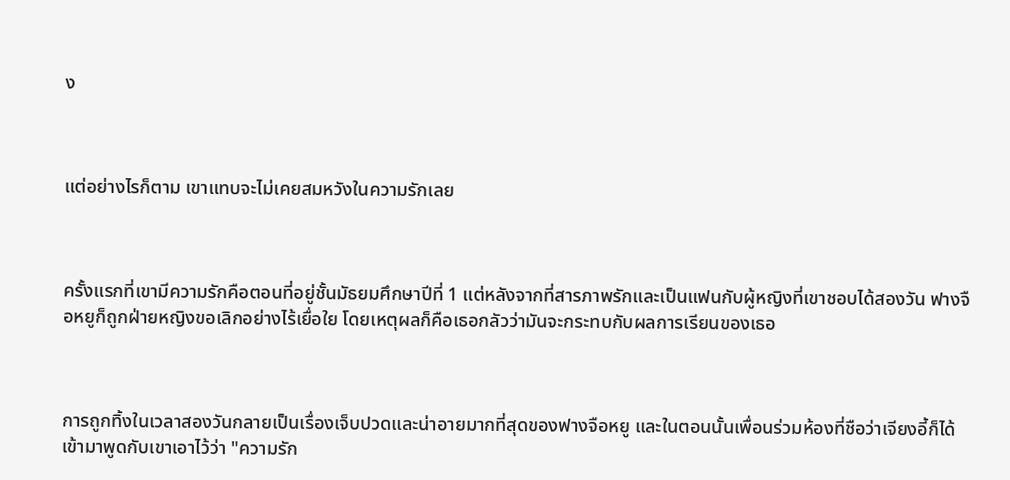ง



แต่อย่างไรก็ตาม เขาแทบจะไม่เคยสมหวังในความรักเลย



ครั้งแรกที่เขามีความรักคือตอนที่อยู่ชั้นมัธยมศึกษาปีที่ 1 แต่หลังจากที่สารภาพรักและเป็นแฟนกับผู้หญิงที่เขาชอบได้สองวัน ฟางจือหยูก็ถูกฝ่ายหญิงขอเลิกอย่างไร้เยื่อใย โดยเหตุผลก็คือเธอกลัวว่ามันจะกระทบกับผลการเรียนของเธอ



การถูกทิ้งในเวลาสองวันกลายเป็นเรื่องเจ็บปวดและน่าอายมากที่สุดของฟางจือหยู และในตอนนั้นเพื่อนร่วมห้องที่ชือว่าเจียงอี้ก็ได้เข้ามาพูดกับเขาเอาไว้ว่า "ความรัก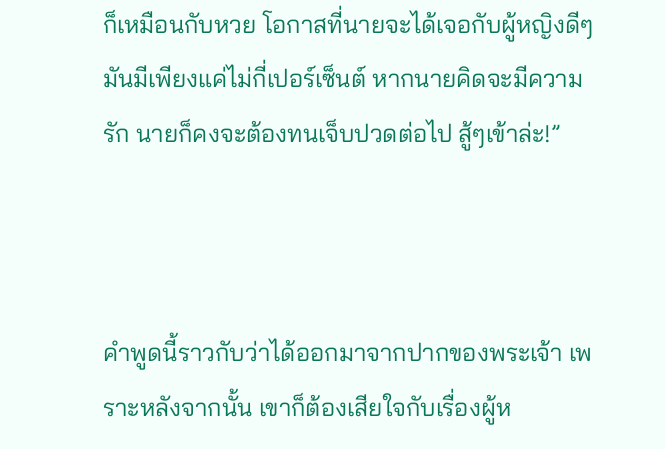ก็เหมือนกับหวย โอกาสที่นายจะได้เจอกับผู้หญิงดีๆมันมีเพียงแค่ไม่กี่เปอร์เซ็นต์ หากนายคิดจะมีความรัก นายก็คงจะต้องทนเจ็บปวดต่อไป สู้ๆเข้าล่ะ!”



คำพูดนี้ราวกับว่าได้ออกมาจากปากของพระเจ้า เพราะหลังจากนั้น เขาก็ต้องเสียใจกับเรื่องผู้ห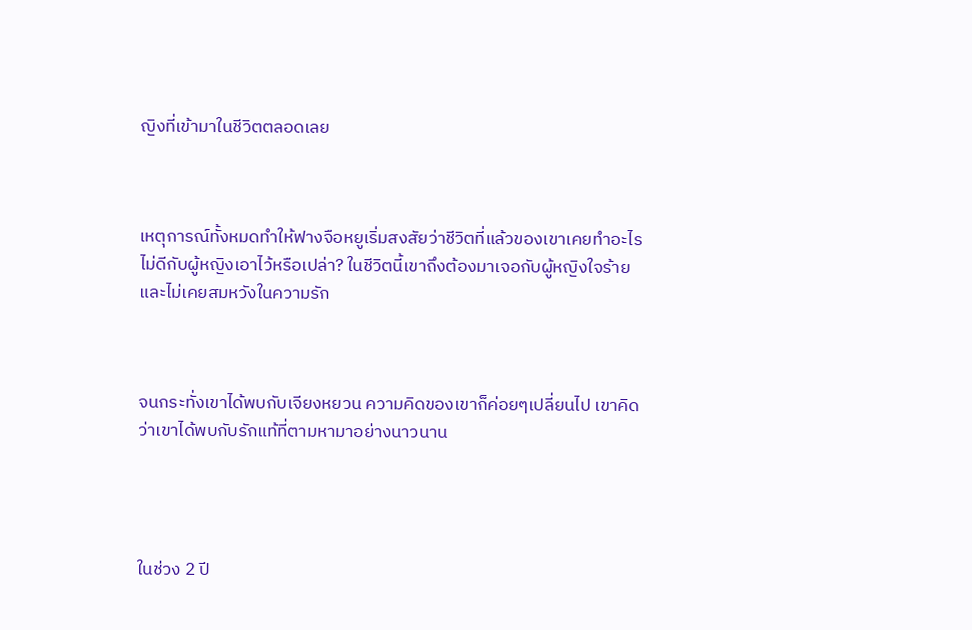ญิงที่เข้ามาในชีวิตตลอดเลย



เหตุการณ์ทั้งหมดทำให้ฟางจือหยูเริ่มสงสัยว่าชีวิตที่แล้วของเขาเคยทำอะไรไม่ดีกับผู้หญิงเอาไว้หรือเปล่า? ในชีวิตนี้เขาถึงต้องมาเจอกับผู้หญิงใจร้ายและไม่เคยสมหวังในความรัก



จนกระทั่งเขาได้พบกับเจียงหยวน ความคิดของเขาก็ค่อยๆเปลี่ยนไป เขาคิดว่าเขาได้พบกับรักแท้ที่ตามหามาอย่างนาวนาน




ในช่วง 2 ปี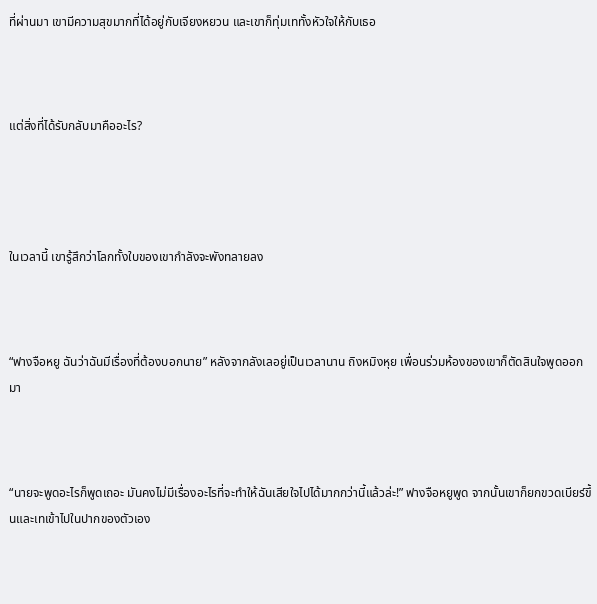ที่ผ่านมา เขามีความสุขมากที่ได้อยู่กับเจียงหยวน และเขาก็ทุ่มเททั้งหัวใจให้กับเธอ



แต่สิ่งที่ได้รับกลับมาคืออะไร?




ในเวลานี้ เขารู้สึกว่าโลกทั้งใบของเขากำลังจะพังทลายลง



“ฟางจือหยู ฉันว่าฉันมีเรื่องที่ต้องบอกนาย” หลังจากลังเลอยู่เป็นเวลานาน ถิงหมิงหุย เพื่อนร่วมห้องของเขาก็ตัดสินใจพูดออกมา



“นายจะพูดอะไรก็พูดเถอะ มันคงไม่มีเรื่องอะไรที่จะทำให้ฉันเสียใจไปได้มากกว่านี้แล้วล่ะ!” ฟางจือหยูพูด จากนั้นเขาก็ยกขวดเบียร์ขึ้นและเทเข้าไปในปากของตัวเอง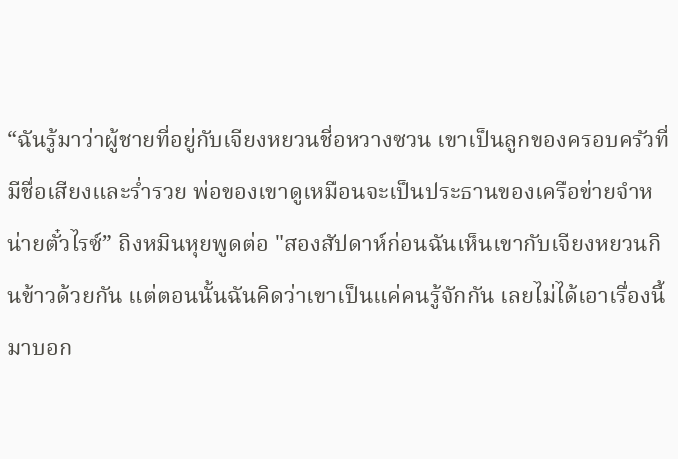“ฉันรู้มาว่าผู้ชายที่อยู่กับเจียงหยวนชี่อหวางซวน เขาเป็นลูกของครอบครัวที่มีชื่อเสียงและร่ำรวย พ่อของเขาดูเหมือนจะเป็นประธานของเครือข่ายจำหน่ายตั๋วไรซ์” ถิงหมินหุยพูดต่อ "สองสัปดาห์ก่อนฉันเห็นเขากับเจียงหยวนกินข้าวด้วยกัน แต่ตอนนั้นฉันคิดว่าเขาเป็นแค่คนรู้จักกัน เลยไม่ได้เอาเรื่องนี้มาบอก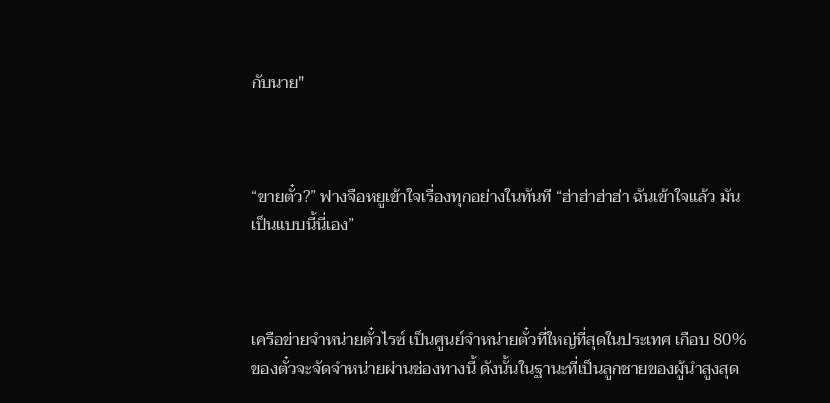กับนาย"



“ขายตั๋ว?” ฟางจือหยูเข้าใจเรื่องทุกอย่างในทันที “ฮ่าฮ่าฮ่าฮ่า ฉันเข้าใจแล้ว มันเป็นแบบนี้นี่เอง”



เครือข่ายจำหน่ายตั๋วไรซ์ เป็นศูนย์จำหน่ายตั๋วที่ใหญ่ที่สุดในประเทศ เกือบ 80% ของตั๋วจะจัดจำหน่ายผ่านช่องทางนี้ ดังนั้นในฐานะที่เป็นลูกชายของผู้นำสูงสุด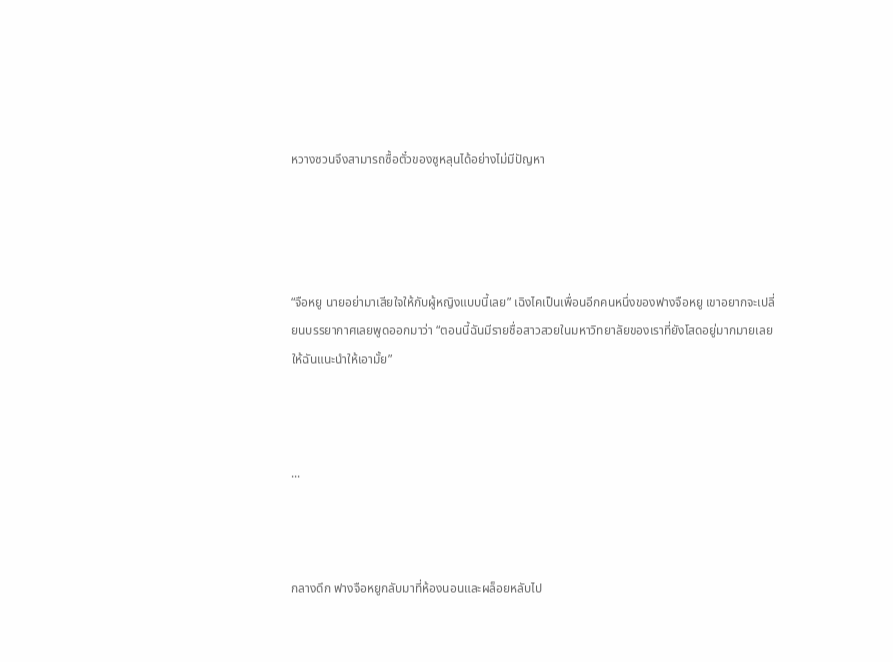หวางซวนจึงสามารถซื้อตั๋วของซูหลุนได้อย่างไม่มีปัญหา




“จือหยู นายอย่ามาเสียใจให้กับผู้หญิงแบบนี้เลย” เฉิงไคเป็นเพื่อนอีกคนหนึ่งของฟางจือหยู เขาอยากจะเปลี่ยนบรรยากาศเลยพูดออกมาว่า “ตอนนี้ฉันมีรายชื่อสาวสวยในมหาวิทยาลัยของเราที่ยังโสดอยู่มากมายเลย ให้ฉันแนะนำให้เอามั้ย”



...



กลางดึก ฟางจือหยูกลับมาที่ห้องนอนและผล็อยหลับไป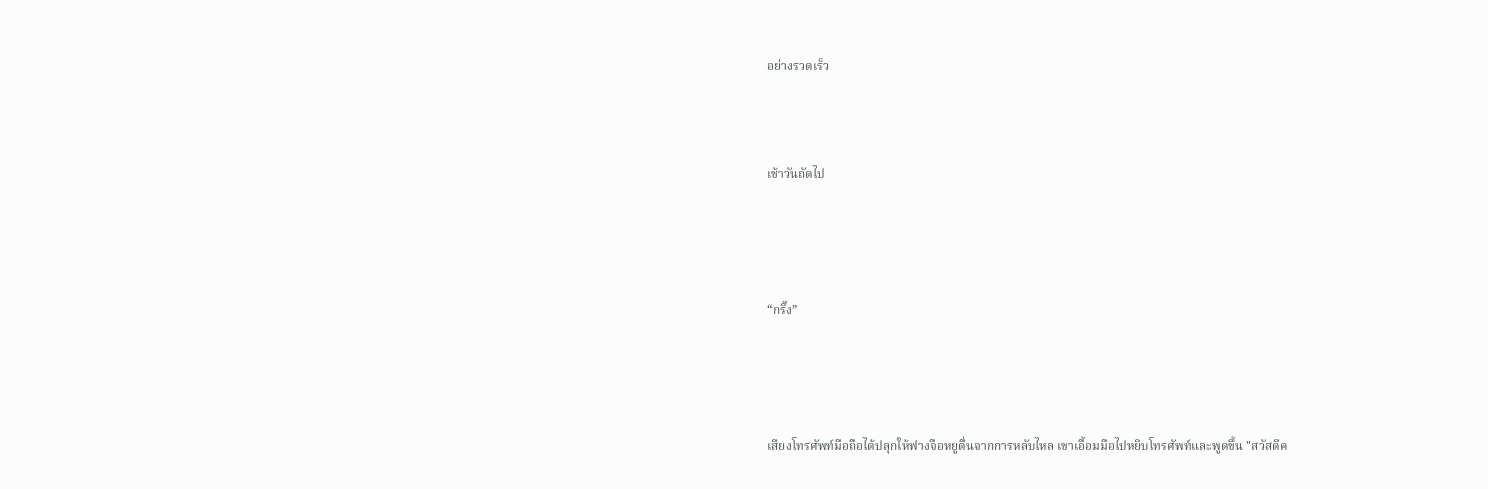อย่างรวดเร็ว



เช้าวันถัดไป




“กริ๊ง”




เสียงโทรศัพท์มือถือได้ปลุกให้ฟางจือหยูตื่นจากการหลับไหล เขาเอื้อมมือไปหยิบโทรศัพท์และพูดขึ้น "สวัสดีค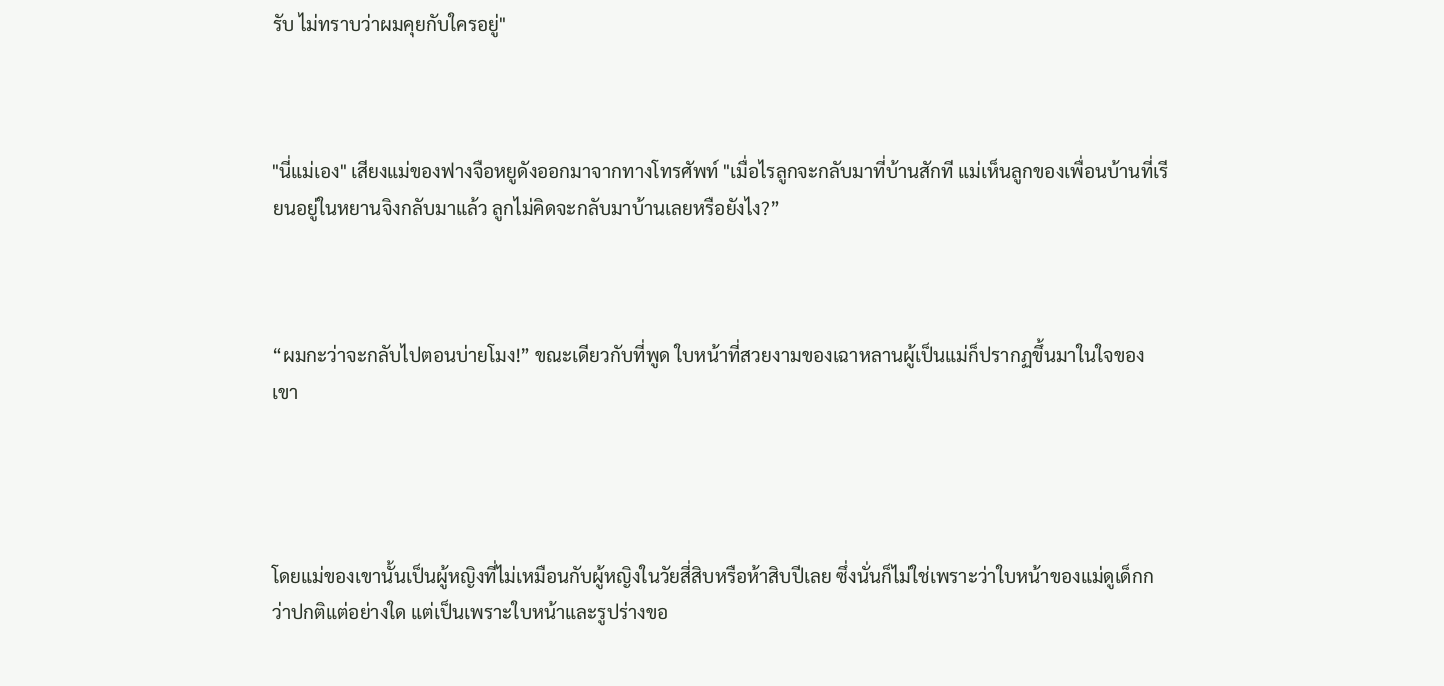รับ ไม่ทราบว่าผมคุยกับใครอยู่"



"นี่แม่เอง" เสียงแม่ของฟางจือหยูดังออกมาจากทางโทรศัพท์ "เมื่อไรลูกจะกลับมาที่บ้านสักที แม่เห็นลูกของเพื่อนบ้านที่เรียนอยู่ในหยานจิงกลับมาแล้ว ลูกไม่คิดจะกลับมาบ้านเลยหรือยังไง?”



“ผมกะว่าจะกลับไปตอนบ่ายโมง!” ขณะเดียวกับที่พูด ใบหน้าที่สวยงามของเฉาหลานผู้เป็นแม่ก็ปรากฏขึ้นมาในใจของเขา




โดยแม่ของเขานั้นเป็นผู้หญิงที่ไม่เหมือนกับผู้หญิงในวัยสี่สิบหรือห้าสิบปีเลย ซึ่งนั่นก็ไม่ใช่เพราะว่าใบหน้าของแม่ดูเด็กกว่าปกติแต่อย่างใด แต่เป็นเพราะใบหน้าและรูปร่างขอ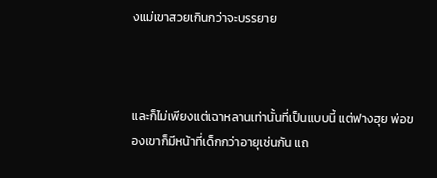งแม่เขาสวยเกินกว่าจะบรรยาย



และก็ไม่เพียงแต่เฉาหลานเท่านั้นที่เป็นแบบนี้ แต่ฟางฮุย พ่อของเขาก็มีหน้าที่เด็กกว่าอายุเช่นกัน แถ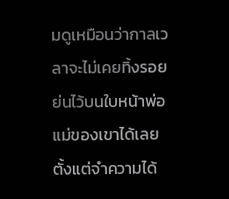มดูเหมือนว่ากาลเวลาจะไม่เคยทิ้งรอยย่นไว้บนใบหน้าพ่อแม่ของเขาได้เลยตั้งแต่จำความได้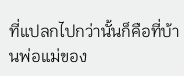ที่แปลกไปกว่านั้นก็คือที่บ้านพ่อแม่ของ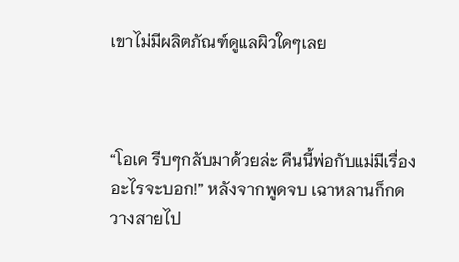เขาไม่มีผลิตภัณฑ์ดูแลผิวใดๆเลย



“โอเค รีบๆกลับมาด้วยล่ะ คืนนี้พ่อกับแม่มีเรื่องอะไรจะบอก!” หลังจากพูดจบ เฉาหลานก็กดวางสายไป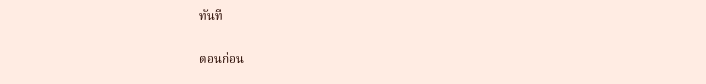ทันที

ตอนก่อน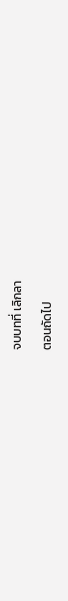จบบทที่ เลิกลา

ตอนถัดไป